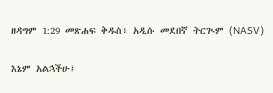ዘዳግም 1:29 መጽሐፍ ቅዱስ፥ አዲሱ መደበኛ ትርጒም (NASV)

እኔም አልኋችሁ፤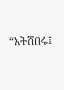“አትሸበሩ፤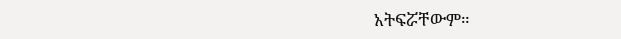አትፍሯቸውም።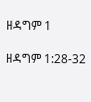ዘዳግም 1

ዘዳግም 1:28-32